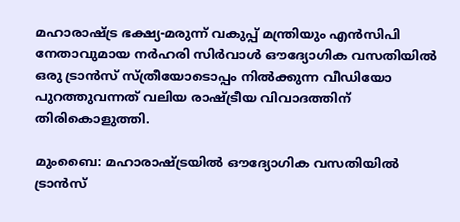മഹാരാഷ്ട്ര ഭക്ഷ്യ-മരുന്ന് വകുപ്പ് മന്ത്രിയും എൻസിപി നേതാവുമായ നർഹരി സിർവാൾ ഔദ്യോഗിക വസതിയിൽ ഒരു ട്രാൻസ് സ്ത്രീയോടൊപ്പം നിൽക്കുന്ന വീഡിയോ പുറത്തുവന്നത് വലിയ രാഷ്ട്രീയ വിവാദത്തിന് തിരികൊളുത്തി.

മുംബൈ: മഹാരാഷ്ട്രയിൽ ഔദ്യോഗിക വസതിയിൽ ട്രാൻസ്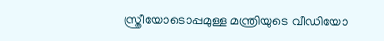സ്ത്രീയോടൊപ്പമുള്ള മന്ത്രിയുടെ വീഡിയോ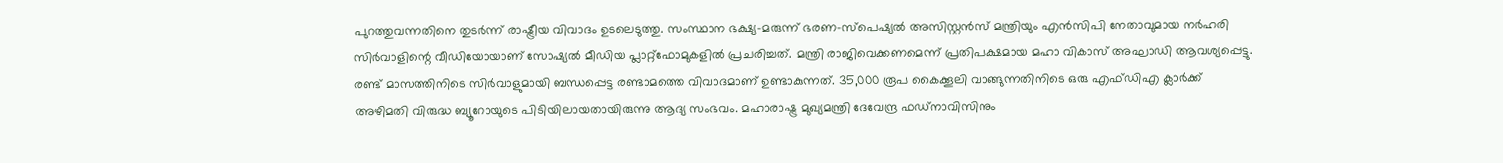പുറത്തുവന്നതിനെ തുടർന്ന് രാഷ്ട്രീയ വിവാദം ഉടലെടുത്തു. സംസ്ഥാന ഭക്ഷ്യ-മരുന്ന് ഭരണ-സ്പെഷ്യൽ അസിസ്റ്റൻസ് മന്ത്രിയും എൻ‌സി‌പി നേതാവുമായ നർഹരി സിർവാളിന്റെ വീഡിയോയാണ് സോഷ്യൽ മീഡിയ പ്ലാറ്റ്‌ഫോമുകളിൽ പ്രചരിച്ചത്. മന്ത്രി രാജിവെക്കണമെന്ന് പ്രതിപക്ഷമായ മഹാ വികാസ് അഘാഡി ആവശ്യപ്പെട്ടു. രണ്ട് മാസത്തിനിടെ സിർവാളുമായി ബന്ധപ്പെട്ട രണ്ടാമത്തെ വിവാദമാണ് ഉണ്ടാകുന്നത്. 35,000 രൂപ കൈക്കൂലി വാങ്ങുന്നതിനിടെ ഒരു എഫ്ഡിഎ ക്ലാർക്ക് അഴിമതി വിരുദ്ധ ബ്യൂറോയുടെ പിടിയിലായതായിരുന്നു ആദ്യ സംഭവം. മഹാരാഷ്ട്ര മുഖ്യമന്ത്രി ദേവേന്ദ്ര ഫഡ്‌നാവിസിനും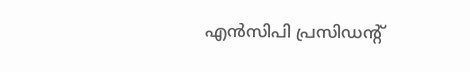എൻ‌സി‌പി പ്രസിഡന്റ്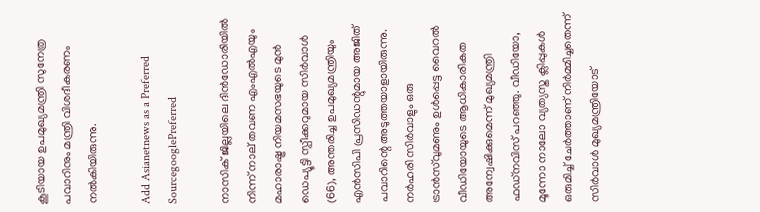കൂടിയായ ഉപമുഖ്യമന്ത്രി സുനേത്ര പവാറിനും മന്ത്രി വിശദീകരണം നൽകിയിരുന്നു.

Add Asianetnews as a Preferred SourcegooglePreferred

നാസിക് ജില്ലയിലെ ദിൻഡോരിയിൽ നിന്ന് നാല് തവണ എംഎൽഎയും മഹാരാഷ്ട്ര നിയമസഭയുടെ മുൻ ഡെപ്യൂട്ടി സ്പീക്കറുമായ സിർവാൾ (66), അന്തരിച്ച ഉപമുഖ്യമന്ത്രിയും എൻസിപി പ്രസിഡന്റുമായ അജിത് പവാറിന്റെ അടുത്തയാളായിരുന്നു. നർഹരി സിർവാളും ഒരു ട്രാൻസ്‌വുമണും ഉൾപ്പെട്ട വൈറൽ വീഡിയോയുടെ ആധികാരികത അന്വേഷിക്കുമെന്ന് മുഖ്യമന്ത്രി ഫഡ്നവിസ് പറഞ്ഞു. വീഡിയോ, മൂന്നോ നാലോ വ്യത്യസ്ത ക്ലിപ്പുകൾ ഒരുമിച്ച് ചേർത്താണ് നിർമ്മിച്ചതെന്ന് സിർവാൾ മുഖ്യമന്ത്രിയോട്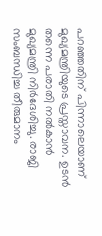പറഞ്ഞതിന് പിന്നാലെയാണ് മുഖ്യമന്ത്രിയുടെ പ്രസ്താവന. ഉടൻ തന്നെ പരാതി നൽകാൻ മുഖ്യമന്ത്രി നിർദേശിച്ചു. രാജി സംബന്ധിച്ച തീരുമാനം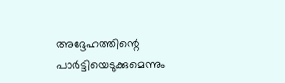അദ്ദേഹത്തിന്റെ പാർട്ടിയെടുക്കുമെന്നും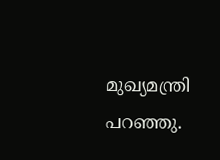മുഖ്യമന്ത്രി പറഞ്ഞു.